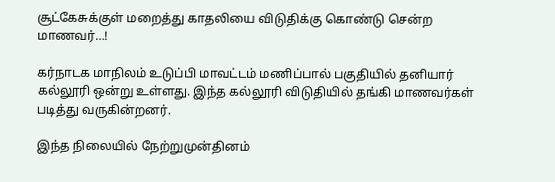சூட்கேசுக்குள் மறைத்து காதலியை விடுதிக்கு கொண்டு சென்ற மாணவர்…!

கர்நாடக மாநிலம் உடுப்பி மாவட்டம் மணிப்பால் பகுதியில் தனியார் கல்லூரி ஒன்று உள்ளது. இந்த கல்லூரி விடுதியில் தங்கி மாணவர்கள் படித்து வருகின்றனர்.

இந்த நிலையில் நேற்றுமுன்தினம்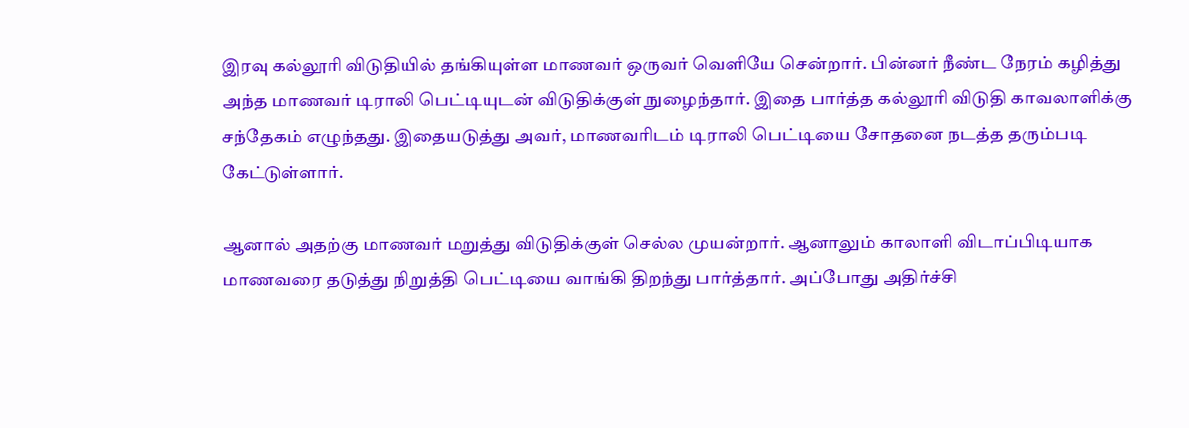இரவு கல்லூரி விடுதியில் தங்கியுள்ள மாணவர் ஒருவர் வெளியே சென்றார். பின்னர் நீண்ட நேரம் கழித்து அந்த மாணவர் டிராலி பெட்டியுடன் விடுதிக்குள் நுழைந்தார். இதை பார்த்த கல்லூரி விடுதி காவலாளிக்கு சந்தேகம் எழுந்தது. இதையடுத்து அவர், மாணவரிடம் டிராலி பெட்டியை சோதனை நடத்த தரும்படி கேட்டுள்ளார்.

ஆனால் அதற்கு மாணவர் மறுத்து விடுதிக்குள் செல்ல முயன்றார். ஆனாலும் காலாளி விடாப்பிடியாக மாணவரை தடுத்து நிறுத்தி பெட்டியை வாங்கி திறந்து பார்த்தார். அப்போது அதிர்ச்சி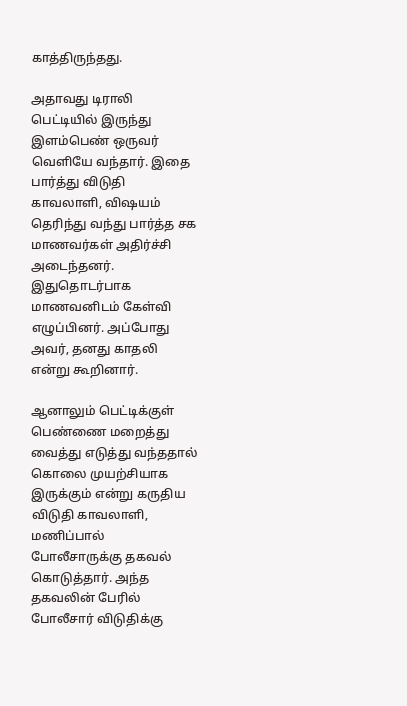காத்திருந்தது.

அதாவது டிராலி பெட்டியில் இருந்து இளம்பெண் ஒருவர் வெளியே வந்தார். இதை பார்த்து விடுதி காவலாளி, விஷயம் தெரிந்து வந்து பார்த்த சக மாணவர்கள் அதிர்ச்சி அடைந்தனர். இதுதொடர்பாக மாணவனிடம் கேள்வி எழுப்பினர். அப்போது அவர், தனது காதலி என்று கூறினார்.

ஆனாலும் பெட்டிக்குள் பெண்ணை மறைத்து வைத்து எடுத்து வந்ததால் கொலை முயற்சியாக இருக்கும் என்று கருதிய விடுதி காவலாளி, மணிப்பால் போலீசாருக்கு தகவல் கொடுத்தார். அந்த தகவலின் பேரில் போலீசார் விடுதிக்கு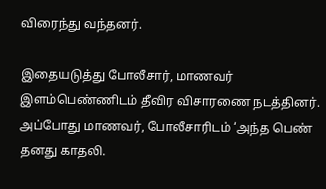விரைந்து வந்தனர்.

இதையடுத்து போலீசார், மாணவர் இளம்பெண்ணிடம் தீவிர விசாரணை நடத்தினர். அப்போது மாணவர், போலீசாரிடம் ‘அந்த பெண் தனது காதலி.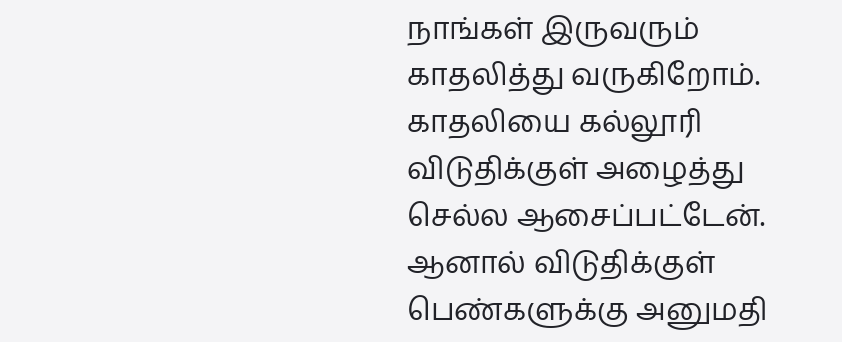நாங்கள் இருவரும் காதலித்து வருகிறோம். காதலியை கல்லூரி விடுதிக்குள் அழைத்து செல்ல ஆசைப்பட்டேன். ஆனால் விடுதிக்குள் பெண்களுக்கு அனுமதி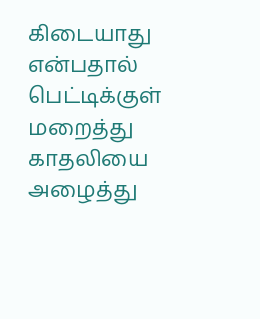கிடையாது என்பதால் பெட்டிக்குள் மறைத்து காதலியை அழைத்து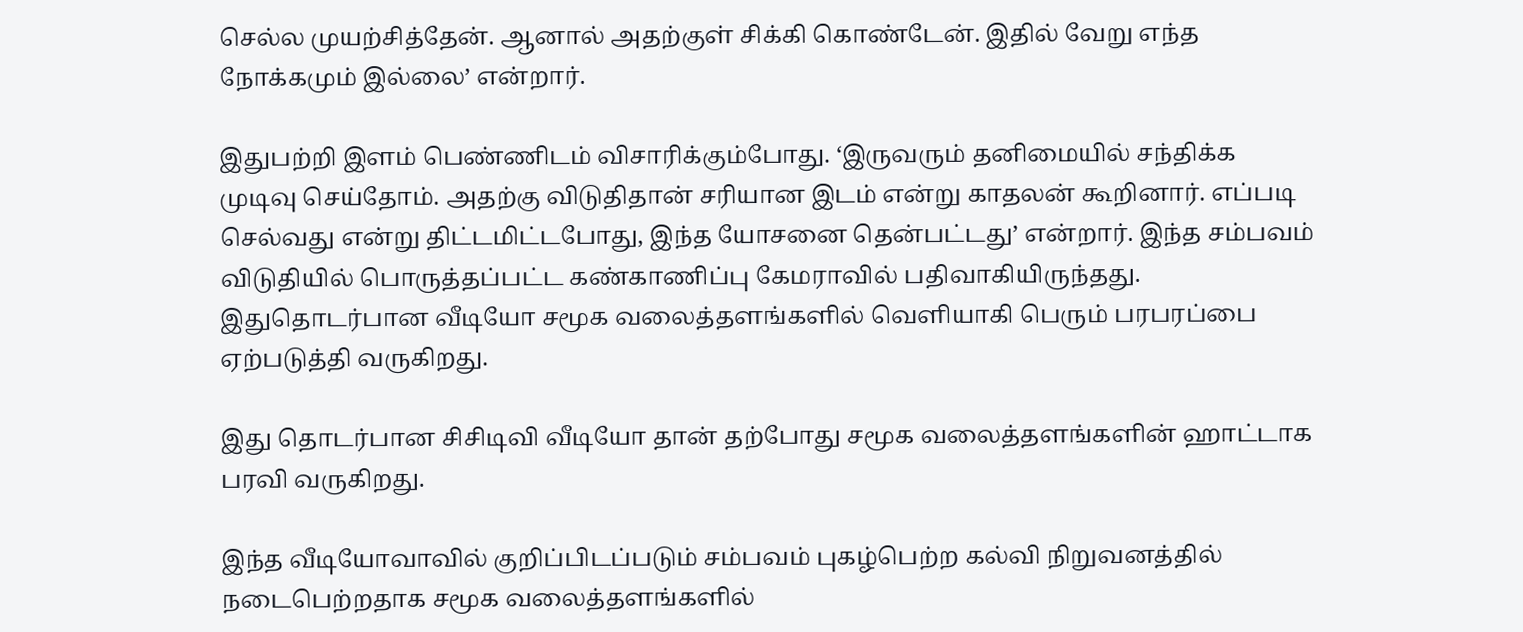செல்ல முயற்சித்தேன். ஆனால் அதற்குள் சிக்கி கொண்டேன். இதில் வேறு எந்த நோக்கமும் இல்லை’ என்றார்.

இதுபற்றி இளம் பெண்ணிடம் விசாரிக்கும்போது. ‘இருவரும் தனிமையில் சந்திக்க முடிவு செய்தோம். அதற்கு விடுதிதான் சரியான இடம் என்று காதலன் கூறினார். எப்படி செல்வது என்று திட்டமிட்டபோது, இந்த யோசனை தென்பட்டது’ என்றார். இந்த சம்பவம் விடுதியில் பொருத்தப்பட்ட கண்காணிப்பு கேமராவில் பதிவாகியிருந்தது. இதுதொடர்பான வீடியோ சமூக வலைத்தளங்களில் வெளியாகி பெரும் பரபரப்பை ஏற்படுத்தி வருகிறது.

இது தொடர்பான சிசிடிவி வீடியோ தான் தற்போது சமூக வலைத்தளங்களின் ஹாட்டாக பரவி வருகிறது.

இந்த வீடியோவாவில் குறிப்பிடப்படும் சம்பவம் புகழ்பெற்ற கல்வி நிறுவனத்தில் நடைபெற்றதாக சமூக வலைத்தளங்களில்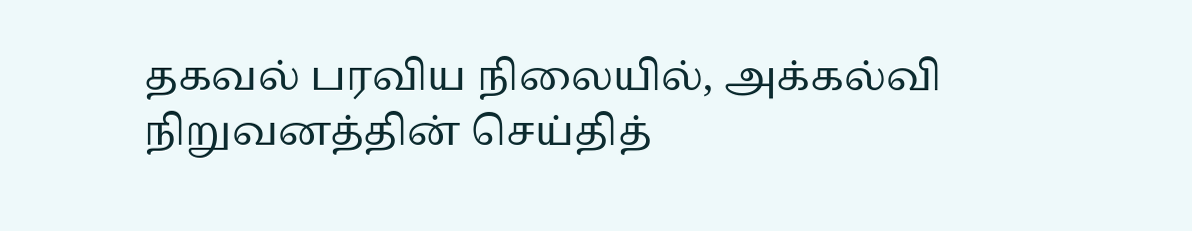தகவல் பரவிய நிலையில், அக்கல்வி நிறுவனத்தின் செய்தித்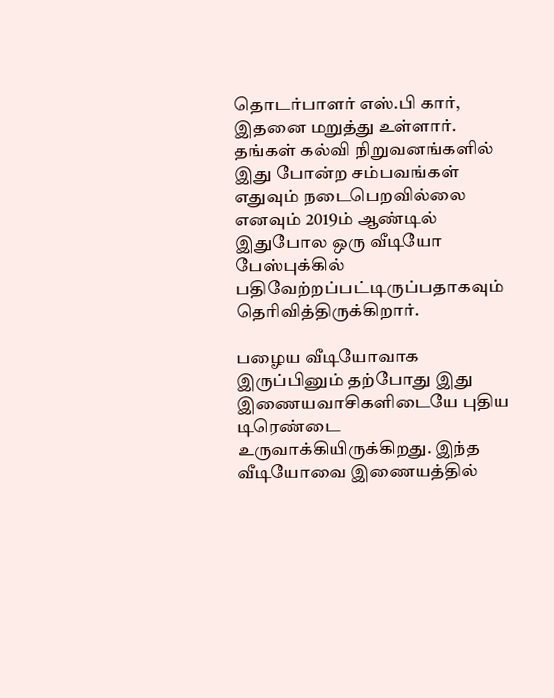தொடர்பாளர் எஸ்.பி கார், இதனை மறுத்து உள்ளார். தங்கள் கல்வி நிறுவனங்களில் இது போன்ற சம்பவங்கள் எதுவும் நடைபெறவில்லை எனவும் 2019ம் ஆண்டில் இதுபோல ஒரு வீடியோ பேஸ்புக்கில் பதிவேற்றப்பட்டிருப்பதாகவும் தெரிவித்திருக்கிறார்.

பழைய வீடியோவாக இருப்பினும் தற்போது இது இணையவாசிகளிடையே புதிய டிரெண்டை உருவாக்கியிருக்கிறது. இந்த வீடியோவை இணையத்தில்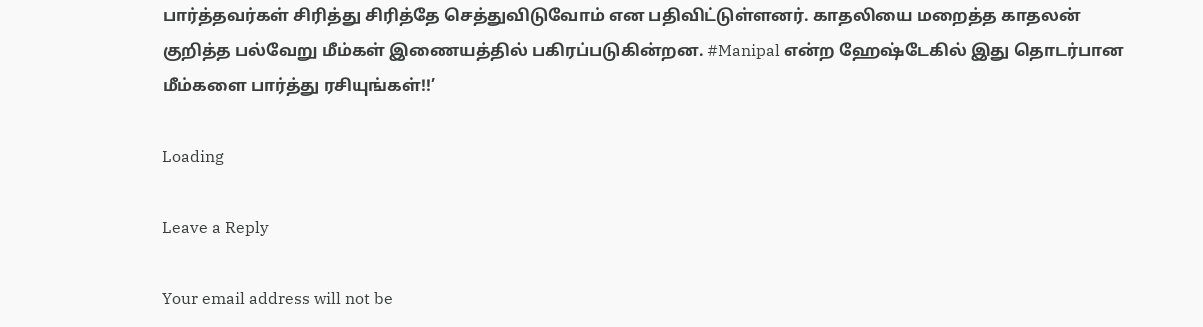பார்த்தவர்கள் சிரித்து சிரித்தே செத்துவிடுவோம் என பதிவிட்டுள்ளனர். காதலியை மறைத்த காதலன் குறித்த பல்வேறு மீம்கள் இணையத்தில் பகிரப்படுகின்றன. #Manipal என்ற ஹேஷ்டேகில் இது தொடர்பான மீம்களை பார்த்து ரசியுங்கள்!!’

Loading

Leave a Reply

Your email address will not be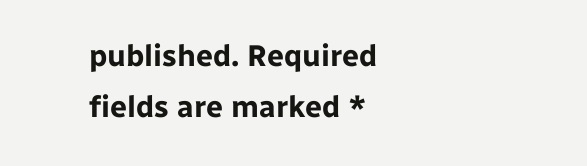published. Required fields are marked *